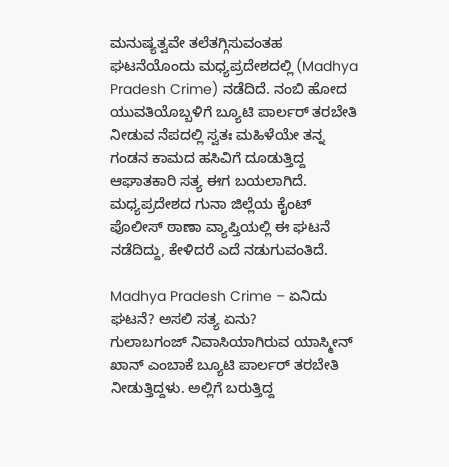ಮನುಷ್ಯತ್ವವೇ ತಲೆತಗ್ಗಿಸುವಂತಹ ಘಟನೆಯೊಂದು ಮಧ್ಯಪ್ರದೇಶದಲ್ಲಿ (Madhya Pradesh Crime) ನಡೆದಿದೆ. ನಂಬಿ ಹೋದ ಯುವತಿಯೊಬ್ಬಳಿಗೆ ಬ್ಯೂಟಿ ಪಾರ್ಲರ್ ತರಬೇತಿ ನೀಡುವ ನೆಪದಲ್ಲಿ ಸ್ವತಃ ಮಹಿಳೆಯೇ ತನ್ನ ಗಂಡನ ಕಾಮದ ಹಸಿವಿಗೆ ದೂಡುತ್ತಿದ್ದ ಆಘಾತಕಾರಿ ಸತ್ಯ ಈಗ ಬಯಲಾಗಿದೆ. ಮಧ್ಯಪ್ರದೇಶದ ಗುನಾ ಜಿಲ್ಲೆಯ ಕೈಂಟ್ ಪೊಲೀಸ್ ಠಾಣಾ ವ್ಯಾಪ್ತಿಯಲ್ಲಿ ಈ ಘಟನೆ ನಡೆದಿದ್ದು, ಕೇಳಿದರೆ ಎದೆ ನಡುಗುವಂತಿದೆ.

Madhya Pradesh Crime – ಏನಿದು ಘಟನೆ? ಅಸಲಿ ಸತ್ಯ ಏನು?
ಗುಲಾಬಗಂಜ್ ನಿವಾಸಿಯಾಗಿರುವ ಯಾಸ್ಮೀನ್ ಖಾನ್ ಎಂಬಾಕೆ ಬ್ಯೂಟಿ ಪಾರ್ಲರ್ ತರಬೇತಿ ನೀಡುತ್ತಿದ್ದಳು. ಅಲ್ಲಿಗೆ ಬರುತ್ತಿದ್ದ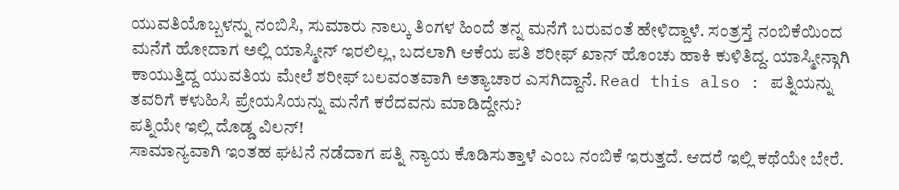ಯುವತಿಯೊಬ್ಬಳನ್ನು ನಂಬಿಸಿ, ಸುಮಾರು ನಾಲ್ಕು ತಿಂಗಳ ಹಿಂದೆ ತನ್ನ ಮನೆಗೆ ಬರುವಂತೆ ಹೇಳಿದ್ದಾಳೆ. ಸಂತ್ರಸ್ತೆ ನಂಬಿಕೆಯಿಂದ ಮನೆಗೆ ಹೋದಾಗ ಅಲ್ಲಿ ಯಾಸ್ಮೀನ್ ಇರಲಿಲ್ಲ, ಬದಲಾಗಿ ಆಕೆಯ ಪತಿ ಶರೀಫ್ ಖಾನ್ ಹೊಂಚು ಹಾಕಿ ಕುಳಿತಿದ್ದ. ಯಾಸ್ಮೀನ್ಗಾಗಿ ಕಾಯುತ್ತಿದ್ದ ಯುವತಿಯ ಮೇಲೆ ಶರೀಫ್ ಬಲವಂತವಾಗಿ ಅತ್ಯಾಚಾರ ಎಸಗಿದ್ದಾನೆ. Read this also : ಪತ್ನಿಯನ್ನು ತವರಿಗೆ ಕಳುಹಿಸಿ ಪ್ರೇಯಸಿಯನ್ನು ಮನೆಗೆ ಕರೆದವನು ಮಾಡಿದ್ದೇನು?
ಪತ್ನಿಯೇ ಇಲ್ಲಿ ದೊಡ್ಡ ವಿಲನ್!
ಸಾಮಾನ್ಯವಾಗಿ ಇಂತಹ ಘಟನೆ ನಡೆದಾಗ ಪತ್ನಿ ನ್ಯಾಯ ಕೊಡಿಸುತ್ತಾಳೆ ಎಂಬ ನಂಬಿಕೆ ಇರುತ್ತದೆ. ಆದರೆ ಇಲ್ಲಿ ಕಥೆಯೇ ಬೇರೆ.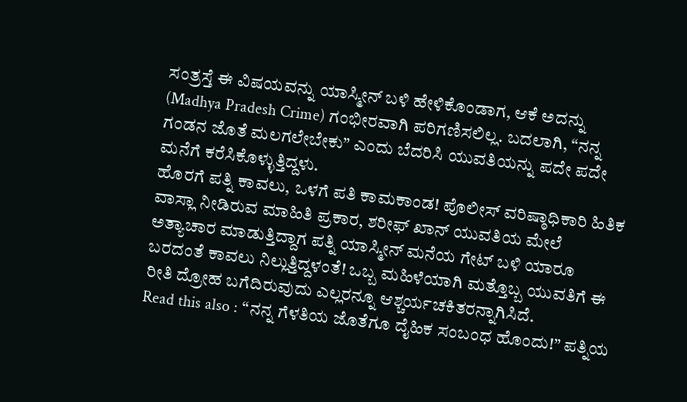ಸಂತ್ರಸ್ತೆ ಈ ವಿಷಯವನ್ನು ಯಾಸ್ಮೀನ್ ಬಳಿ ಹೇಳಿಕೊಂಡಾಗ, ಆಕೆ ಅದನ್ನು (Madhya Pradesh Crime) ಗಂಭೀರವಾಗಿ ಪರಿಗಣಿಸಲಿಲ್ಲ. ಬದಲಾಗಿ, “ನನ್ನ ಗಂಡನ ಜೊತೆ ಮಲಗಲೇಬೇಕು” ಎಂದು ಬೆದರಿಸಿ ಯುವತಿಯನ್ನು ಪದೇ ಪದೇ ಮನೆಗೆ ಕರೆಸಿಕೊಳ್ಳುತ್ತಿದ್ದಳು.
ಹೊರಗೆ ಪತ್ನಿ ಕಾವಲು, ಒಳಗೆ ಪತಿ ಕಾಮಕಾಂಡ! ಪೊಲೀಸ್ ವರಿಷ್ಠಾಧಿಕಾರಿ ಹಿತಿಕ ವಾಸ್ಲಾ ನೀಡಿರುವ ಮಾಹಿತಿ ಪ್ರಕಾರ, ಶರೀಫ್ ಖಾನ್ ಯುವತಿಯ ಮೇಲೆ ಅತ್ಯಾಚಾರ ಮಾಡುತ್ತಿದ್ದಾಗ ಪತ್ನಿ ಯಾಸ್ಮೀನ್ ಮನೆಯ ಗೇಟ್ ಬಳಿ ಯಾರೂ ಬರದಂತೆ ಕಾವಲು ನಿಲ್ಲುತ್ತಿದ್ದಳಂತೆ! ಒಬ್ಬ ಮಹಿಳೆಯಾಗಿ ಮತ್ತೊಬ್ಬ ಯುವತಿಗೆ ಈ ರೀತಿ ದ್ರೋಹ ಬಗೆದಿರುವುದು ಎಲ್ಲರನ್ನೂ ಆಶ್ಚರ್ಯಚಕಿತರನ್ನಾಗಿಸಿದೆ.
Read this also : “ನನ್ನ ಗೆಳತಿಯ ಜೊತೆಗೂ ದೈಹಿಕ ಸಂಬಂಧ ಹೊಂದು!” ಪತ್ನಿಯ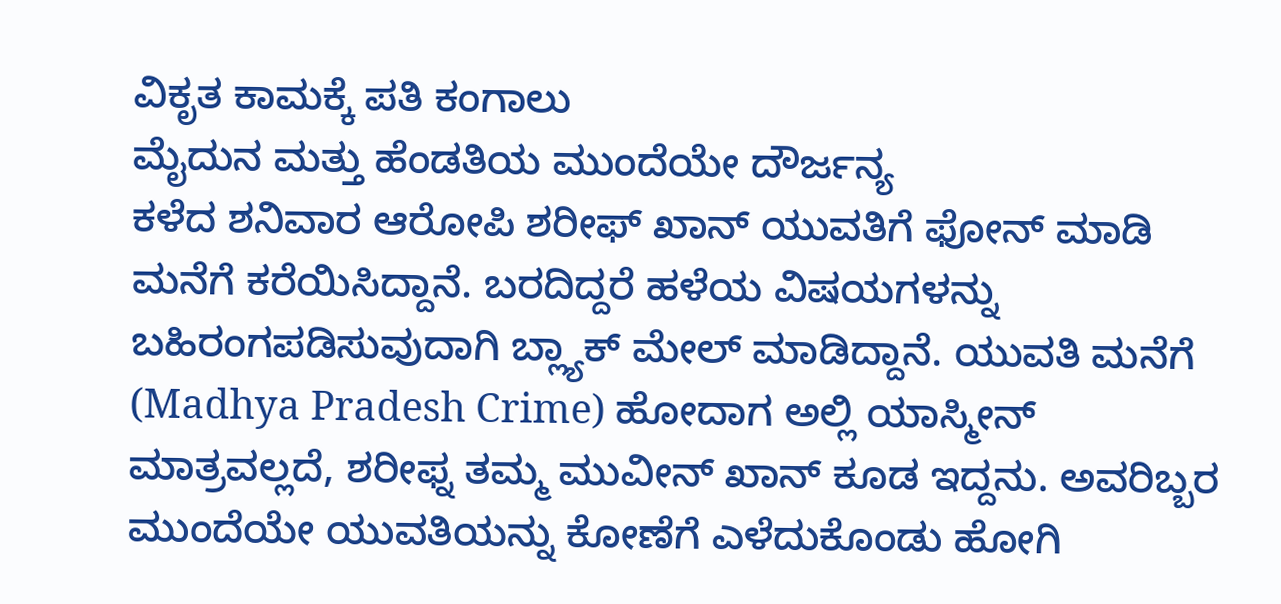ವಿಕೃತ ಕಾಮಕ್ಕೆ ಪತಿ ಕಂಗಾಲು
ಮೈದುನ ಮತ್ತು ಹೆಂಡತಿಯ ಮುಂದೆಯೇ ದೌರ್ಜನ್ಯ
ಕಳೆದ ಶನಿವಾರ ಆರೋಪಿ ಶರೀಫ್ ಖಾನ್ ಯುವತಿಗೆ ಫೋನ್ ಮಾಡಿ ಮನೆಗೆ ಕರೆಯಿಸಿದ್ದಾನೆ. ಬರದಿದ್ದರೆ ಹಳೆಯ ವಿಷಯಗಳನ್ನು ಬಹಿರಂಗಪಡಿಸುವುದಾಗಿ ಬ್ಲ್ಯಾಕ್ ಮೇಲ್ ಮಾಡಿದ್ದಾನೆ. ಯುವತಿ ಮನೆಗೆ (Madhya Pradesh Crime) ಹೋದಾಗ ಅಲ್ಲಿ ಯಾಸ್ಮೀನ್ ಮಾತ್ರವಲ್ಲದೆ, ಶರೀಫ್ನ ತಮ್ಮ ಮುವೀನ್ ಖಾನ್ ಕೂಡ ಇದ್ದನು. ಅವರಿಬ್ಬರ ಮುಂದೆಯೇ ಯುವತಿಯನ್ನು ಕೋಣೆಗೆ ಎಳೆದುಕೊಂಡು ಹೋಗಿ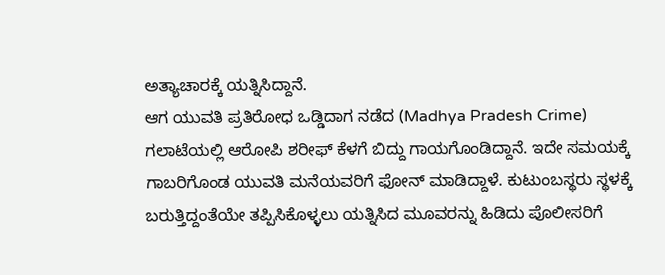ಅತ್ಯಾಚಾರಕ್ಕೆ ಯತ್ನಿಸಿದ್ದಾನೆ.
ಆಗ ಯುವತಿ ಪ್ರತಿರೋಧ ಒಡ್ಡಿದಾಗ ನಡೆದ (Madhya Pradesh Crime) ಗಲಾಟೆಯಲ್ಲಿ ಆರೋಪಿ ಶರೀಫ್ ಕೆಳಗೆ ಬಿದ್ದು ಗಾಯಗೊಂಡಿದ್ದಾನೆ. ಇದೇ ಸಮಯಕ್ಕೆ ಗಾಬರಿಗೊಂಡ ಯುವತಿ ಮನೆಯವರಿಗೆ ಫೋನ್ ಮಾಡಿದ್ದಾಳೆ. ಕುಟುಂಬಸ್ಥರು ಸ್ಥಳಕ್ಕೆ ಬರುತ್ತಿದ್ದಂತೆಯೇ ತಪ್ಪಿಸಿಕೊಳ್ಳಲು ಯತ್ನಿಸಿದ ಮೂವರನ್ನು ಹಿಡಿದು ಪೊಲೀಸರಿಗೆ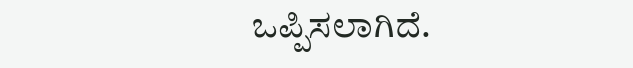ಒಪ್ಪಿಸಲಾಗಿದೆ.